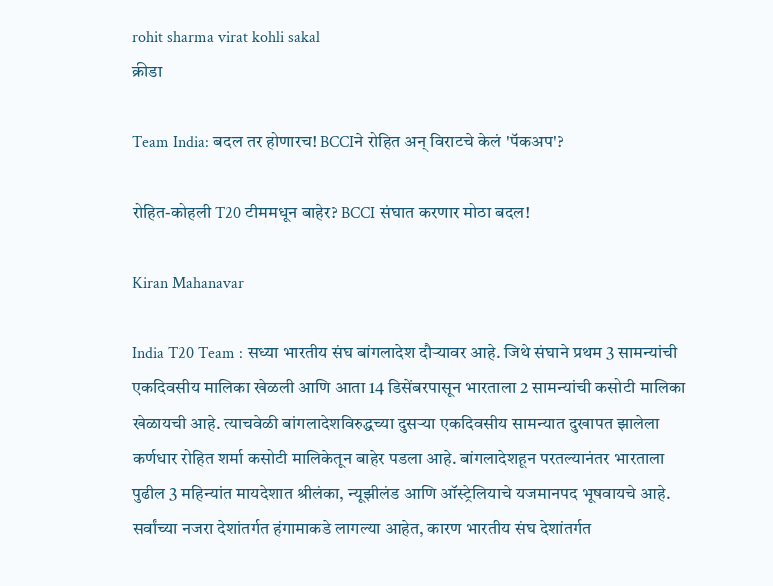rohit sharma virat kohli sakal
क्रीडा

Team India: बदल तर होणारच! BCCIने रोहित अन् विराटचे केलं 'पॅकअप'?

रोहित-कोहली T20 टीममधून बाहेर? BCCI संघात करणार मोठा बदल!

Kiran Mahanavar

India T20 Team : सध्या भारतीय संघ बांगलादेश दौऱ्यावर आहे. जिथे संघाने प्रथम 3 सामन्यांची एकदिवसीय मालिका खेळली आणि आता 14 डिसेंबरपासून भारताला 2 सामन्यांची कसोटी मालिका खेळायची आहे. त्याचवेळी बांगलादेशविरुद्धच्या दुसऱ्या एकदिवसीय सामन्यात दुखापत झालेला कर्णधार रोहित शर्मा कसोटी मालिकेतून बाहेर पडला आहे. बांगलादेशहून परतल्यानंतर भारताला पुढील 3 महिन्यांत मायदेशात श्रीलंका, न्यूझीलंड आणि ऑस्ट्रेलियाचे यजमानपद भूषवायचे आहे. सर्वांच्या नजरा देशांतर्गत हंगामाकडे लागल्या आहेत, कारण भारतीय संघ देशांतर्गत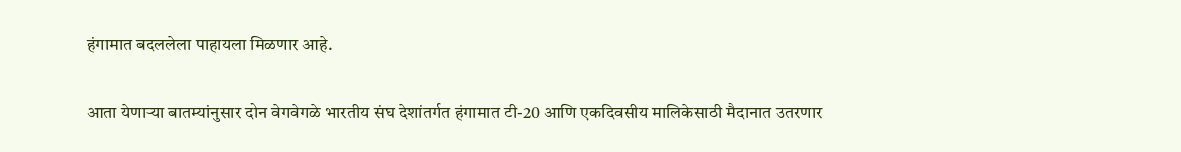हंगामात बदललेला पाहायला मिळणार आहे.

आता येणाऱ्या बातम्यांनुसार दोन वेगवेगळे भारतीय संघ देशांतर्गत हंगामात टी-20 आणि एकदिवसीय मालिकेसाठी मैदानात उतरणार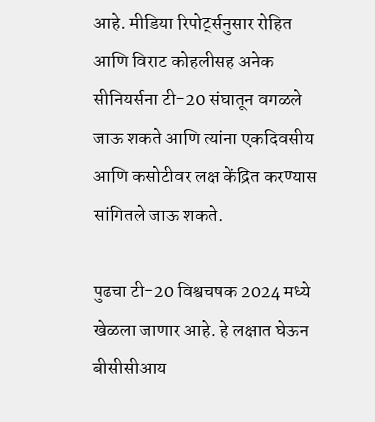आहे. मीडिया रिपोर्ट्सनुसार रोहित आणि विराट कोहलीसह अनेक सीनियर्सना टी-20 संघातून वगळले जाऊ शकते आणि त्यांना एकदिवसीय आणि कसोटीवर लक्ष केंद्रित करण्यास सांगितले जाऊ शकते.

पुढचा टी-20 विश्वचषक 2024 मध्ये खेळला जाणार आहे. हे लक्षात घेऊन बीसीसीआय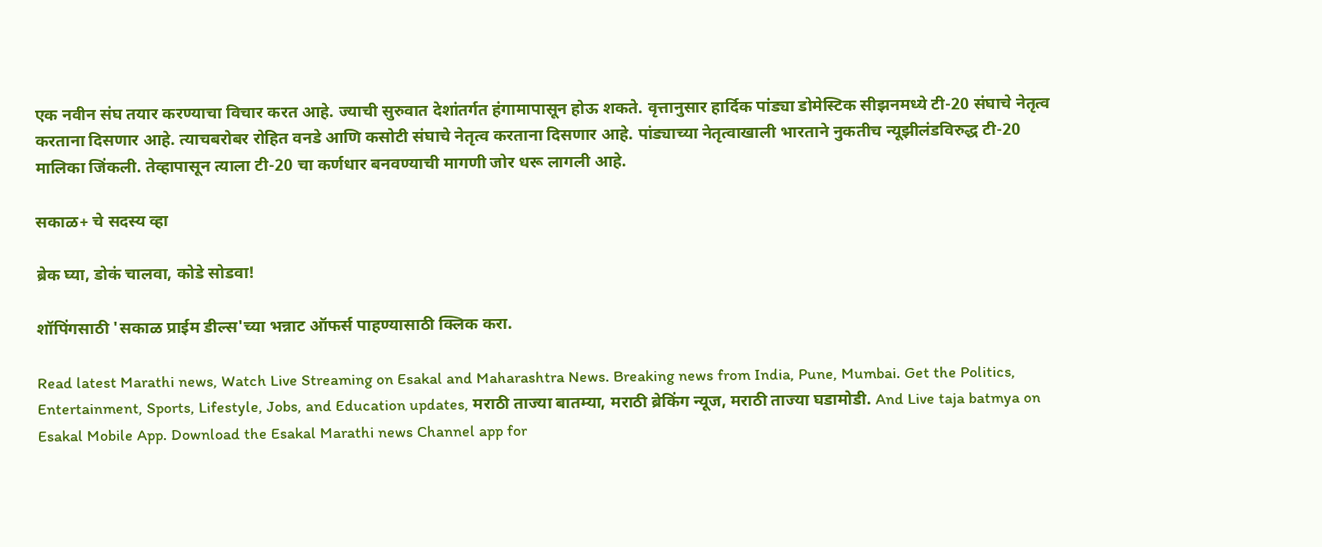एक नवीन संघ तयार करण्याचा विचार करत आहे. ज्याची सुरुवात देशांतर्गत हंगामापासून होऊ शकते. वृत्तानुसार हार्दिक पांड्या डोमेस्टिक सीझनमध्ये टी-20 संघाचे नेतृत्व करताना दिसणार आहे. त्याचबरोबर रोहित वनडे आणि कसोटी संघाचे नेतृत्व करताना दिसणार आहे. पांड्याच्या नेतृत्वाखाली भारताने नुकतीच न्यूझीलंडविरुद्ध टी-20 मालिका जिंकली. तेव्हापासून त्याला टी-20 चा कर्णधार बनवण्याची मागणी जोर धरू लागली आहे.

सकाळ+ चे सदस्य व्हा

ब्रेक घ्या, डोकं चालवा, कोडे सोडवा!

शॉपिंगसाठी 'सकाळ प्राईम डील्स'च्या भन्नाट ऑफर्स पाहण्यासाठी क्लिक करा.

Read latest Marathi news, Watch Live Streaming on Esakal and Maharashtra News. Breaking news from India, Pune, Mumbai. Get the Politics, Entertainment, Sports, Lifestyle, Jobs, and Education updates, मराठी ताज्या बातम्या, मराठी ब्रेकिंग न्यूज, मराठी ताज्या घडामोडी. And Live taja batmya on Esakal Mobile App. Download the Esakal Marathi news Channel app for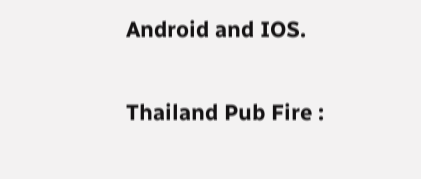Android and IOS.

Thailand Pub Fire :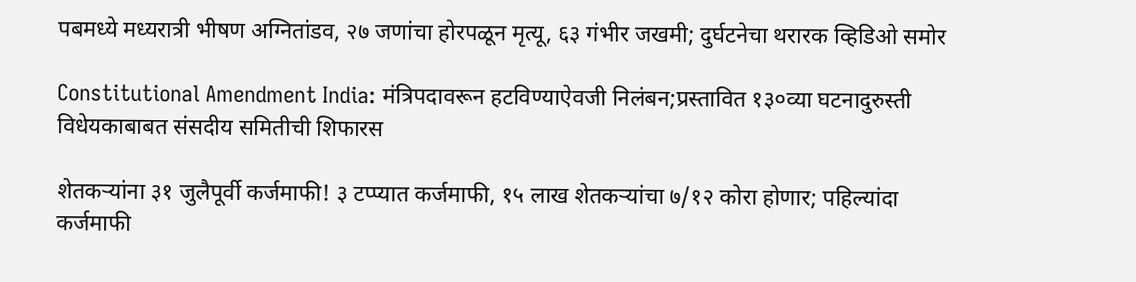पबमध्ये मध्यरात्री भीषण अग्नितांडव, २७ जणांचा होरपळून मृत्यू, ६३ गंभीर जखमी; दुर्घटनेचा थरारक व्हिडिओ समोर

Constitutional Amendment India: मंत्रिपदावरून हटविण्याऐवजी निलंबन;प्रस्तावित १३०व्या घटनादुरुस्ती विधेयकाबाबत संसदीय समितीची शिफारस

शेतकऱ्यांना ३१ जुलैपूर्वी कर्जमाफी! ३ टप्प्यात कर्जमाफी, १५ लाख शेतकऱ्यांचा ७/१२ कोरा होणार; पहिल्यांदा कर्जमाफी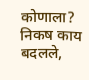कोणाला? निकष काय बदलले,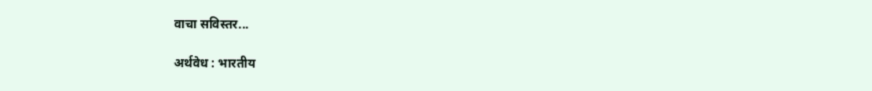वाचा सविस्तर...

अर्थवेध : भारतीय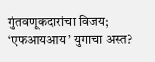गुंतवणूकदारांचा विजय; ‘एफआयआय’ युगाचा अस्त?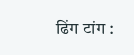ढिंग टांग :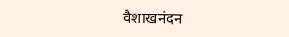वैशाखनंदन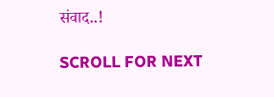संवाद..!

SCROLL FOR NEXT